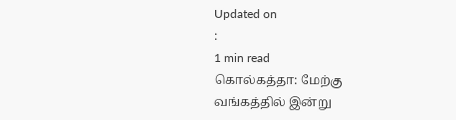Updated on
:
1 min read
கொல்கத்தா: மேற்கு வங்கத்தில் இன்று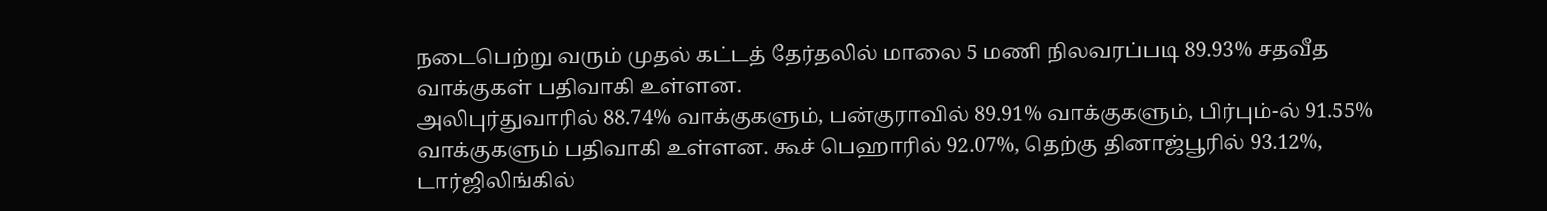நடைபெற்று வரும் முதல் கட்டத் தேர்தலில் மாலை 5 மணி நிலவரப்படி 89.93% சதவீத வாக்குகள் பதிவாகி உள்ளன.
அலிபுர்துவாரில் 88.74% வாக்குகளும், பன்குராவில் 89.91% வாக்குகளும், பிர்பும்-ல் 91.55% வாக்குகளும் பதிவாகி உள்ளன. கூச் பெஹாரில் 92.07%, தெற்கு தினாஜ்பூரில் 93.12%, டார்ஜிலிங்கில்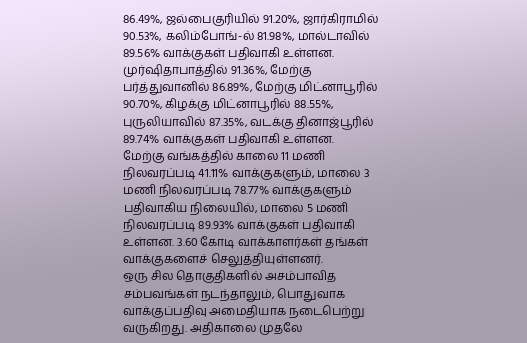86.49%, ஜல்பைகுரியில் 91.20%, ஜார்கிராமில் 90.53%, கலிம்போங்-ல் 81.98%, மால்டாவில் 89.56% வாக்குகள் பதிவாகி உள்ளன. முர்ஷிதாபாத்தில் 91.36%, மேற்கு பர்த்துவானில் 86.89%, மேற்கு மிட்னாபூரில் 90.70%, கிழக்கு மிட்னாபூரில் 88.55%, புருலியாவில் 87.35%, வடக்கு தினாஜ்பூரில் 89.74% வாக்குகள் பதிவாகி உள்ளன.
மேற்கு வங்கத்தில் காலை 11 மணி நிலவரப்படி 41.11% வாக்குகளும், மாலை 3 மணி நிலவரப்படி 78.77% வாக்குகளும் பதிவாகிய நிலையில், மாலை 5 மணி நிலவரப்படி 89.93% வாக்குகள் பதிவாகி உள்ளன. 3.60 கோடி வாக்காளர்கள் தங்கள் வாக்குகளைச் செலுத்தியுள்ளனர்.
ஒரு சில தொகுதிகளில் அசம்பாவித சம்பவங்கள் நடந்தாலும், பொதுவாக வாக்குப்பதிவு அமைதியாக நடைபெற்று வருகிறது. அதிகாலை முதலே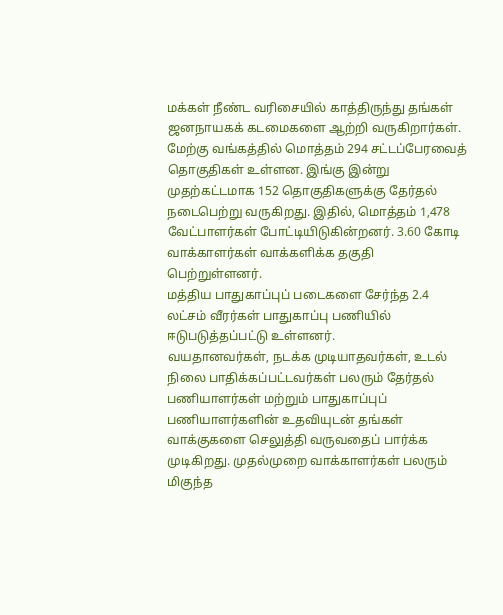மக்கள் நீண்ட வரிசையில் காத்திருந்து தங்கள் ஜனநாயகக் கடமைகளை ஆற்றி வருகிறார்கள்.
மேற்கு வங்கத்தில் மொத்தம் 294 சட்டப்பேரவைத் தொகுதிகள் உள்ளன. இங்கு இன்று முதற்கட்டமாக 152 தொகுதிகளுக்கு தேர்தல் நடைபெற்று வருகிறது. இதில், மொத்தம் 1,478 வேட்பாளர்கள் போட்டியிடுகின்றனர். 3.60 கோடி வாக்காளர்கள் வாக்களிக்க தகுதி பெற்றுள்ளனர்.
மத்திய பாதுகாப்புப் படைகளை சேர்ந்த 2.4 லட்சம் வீரர்கள் பாதுகாப்பு பணியில் ஈடுபடுத்தப்பட்டு உள்ளனர்.
வயதானவர்கள், நடக்க முடியாதவர்கள், உடல் நிலை பாதிக்கப்பட்டவர்கள் பலரும் தேர்தல் பணியாளர்கள் மற்றும் பாதுகாப்புப் பணியாளர்களின் உதவியுடன் தங்கள் வாக்குகளை செலுத்தி வருவதைப் பார்க்க முடிகிறது. முதல்முறை வாக்காளர்கள் பலரும் மிகுந்த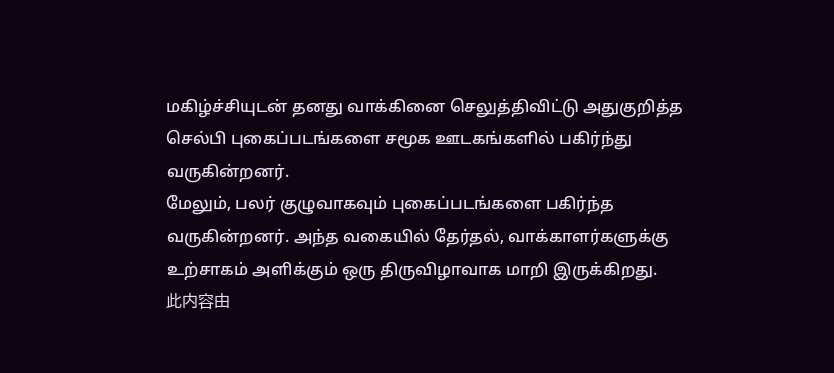மகிழ்ச்சியுடன் தனது வாக்கினை செலுத்திவிட்டு அதுகுறித்த செல்பி புகைப்படங்களை சமூக ஊடகங்களில் பகிர்ந்து வருகின்றனர்.
மேலும், பலர் குழுவாகவும் புகைப்படங்களை பகிர்ந்த வருகின்றனர். அந்த வகையில் தேர்தல், வாக்காளர்களுக்கு உற்சாகம் அளிக்கும் ஒரு திருவிழாவாக மாறி இருக்கிறது.
此内容由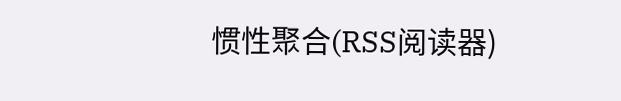惯性聚合(RSS阅读器)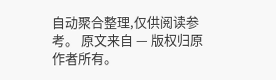自动聚合整理,仅供阅读参考。 原文来自 — 版权归原作者所有。